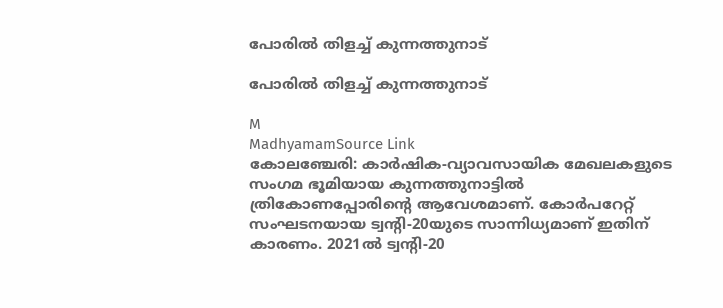പോരിൽ തിളച്ച് കുന്നത്തുനാട്

പോരിൽ തിളച്ച് കുന്നത്തുനാട്

M
MadhyamamSource Link
കോലഞ്ചേരി: കാർഷിക-വ്യാവസായിക മേഖലകളുടെ സംഗമ ഭൂമിയായ കുന്നത്തുനാട്ടിൽ ത്രികോണപ്പോരിന്റെ ആവേശമാണ്. കോർപറേറ്റ് സംഘടനയായ ട്വന്റി-20യുടെ സാന്നിധ്യമാണ് ഇതിന് കാരണം. 2021ൽ ട്വന്റി-20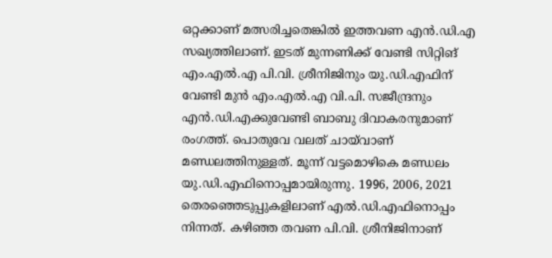ഒറ്റക്കാണ് മത്സരിച്ചതെങ്കിൽ ഇത്തവണ എൻ.ഡി.എ സഖ്യത്തിലാണ്. ഇടത് മുന്നണിക്ക് വേണ്ടി സിറ്റിങ് എം.എൽ.എ പി.വി. ശ്രീനിജിനും യു.ഡി.എഫിന് വേണ്ടി മുൻ എം.എൽ.എ വി.പി. സജീന്ദ്രനും എൻ.ഡി.എക്കുവേണ്ടി ബാബു ദിവാകരനുമാണ് രംഗത്ത്. പൊതുവേ വലത് ചായ്‍വാണ് മണ്ഡലത്തിനുള്ളത്. മൂന്ന് വട്ടമൊഴികെ മണ്ഡലം യു.ഡി.എഫിനൊപ്പമായിരുന്നു. 1996, 2006, 2021 തെരഞ്ഞെടുപ്പുകളിലാണ് എൽ.ഡി.എഫിനൊപ്പം നിന്നത്. കഴിഞ്ഞ തവണ പി.വി. ശ്രീനിജിനാണ്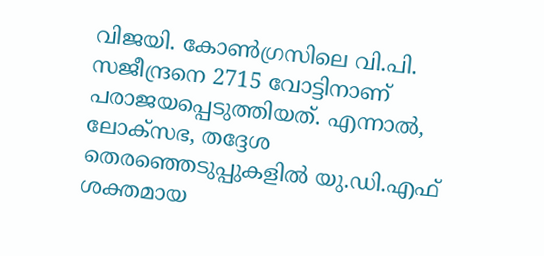വിജയി. കോൺഗ്രസിലെ വി.പി. സജീന്ദ്രനെ 2715 വോട്ടിനാണ് പരാജയപ്പെടുത്തിയത്. എന്നാൽ, ലോക്സഭ, തദ്ദേശ തെരഞ്ഞെടുപ്പുകളിൽ യു.ഡി.എഫ് ശക്തമായ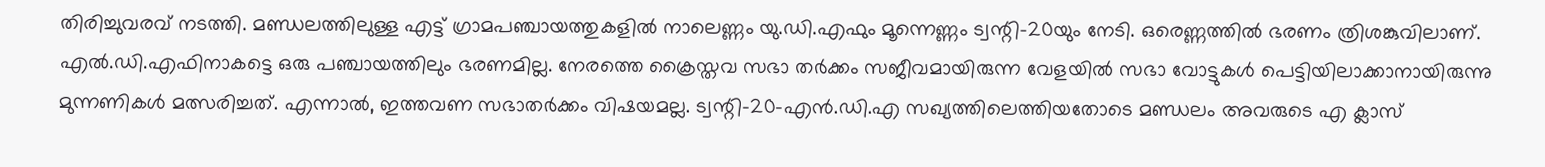തിരിച്ചുവരവ് നടത്തി. മണ്ഡലത്തിലുള്ള എട്ട് ഗ്രാമപഞ്ചായത്തുകളിൽ നാലെണ്ണം യു.ഡി.എഫും മൂന്നെണ്ണം ട്വന്റി-20യും നേടി. ഒരെണ്ണത്തിൽ ഭരണം ത്രിശങ്കുവിലാണ്. എൽ.ഡി.എഫിനാകട്ടെ ഒരു പഞ്ചായത്തിലും ഭരണമില്ല. നേരത്തെ ക്രൈസ്തവ സഭാ തർക്കം സജീവമായിരുന്ന വേളയിൽ സഭാ വോട്ടുകൾ പെട്ടിയിലാക്കാനായിരുന്നു മുന്നണികൾ മത്സരിച്ചത്. എന്നാൽ, ഇത്തവണ സഭാതർക്കം വിഷയമല്ല. ട്വന്റി-20-എൻ.ഡി.എ സഖ്യത്തിലെത്തിയതോടെ മണ്ഡലം അവരുടെ എ ക്ലാസ്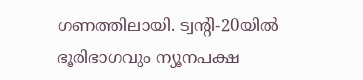ഗണത്തിലായി. ട്വന്റി-20യിൽ ഭൂരിഭാഗവും ന്യൂനപക്ഷ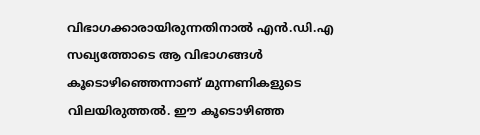വിഭാഗക്കാരായിരുന്നതിനാൽ എൻ.ഡി.എ സഖ്യത്തോടെ ആ വിഭാഗങ്ങൾ കൂടൊഴിഞ്ഞെന്നാണ് മുന്നണികളുടെ വിലയിരുത്തൽ. ഈ കൂടൊഴിഞ്ഞ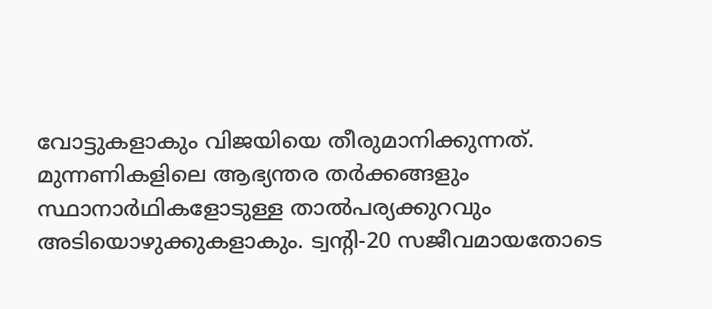വോട്ടുകളാകും വിജയിയെ തീരുമാനിക്കുന്നത്. മുന്നണികളിലെ ആഭ്യന്തര തർക്കങ്ങളും സ്ഥാനാർഥികളോടുള്ള താൽപര്യക്കുറവും അടിയൊഴുക്കുകളാകും. ട്വന്റി-20 സജീവമായതോടെ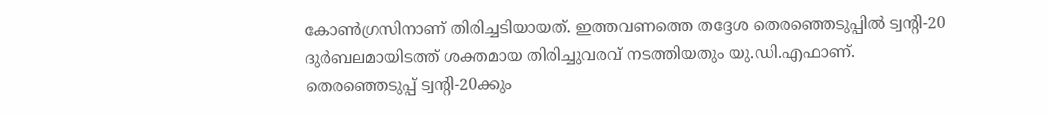കോൺഗ്രസിനാണ് തിരിച്ചടിയായത്. ഇത്തവണത്തെ തദ്ദേശ തെരഞ്ഞെടുപ്പിൽ ട്വന്റി-20 ദുർബലമായിടത്ത് ശക്തമായ തിരിച്ചുവരവ് നടത്തിയതും യു.ഡി.എഫാണ്. തെരഞ്ഞെടുപ്പ് ട്വന്റി-20ക്കും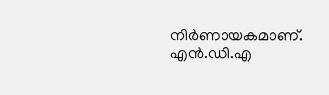നിർണായകമാണ്. എൻ.ഡി.എ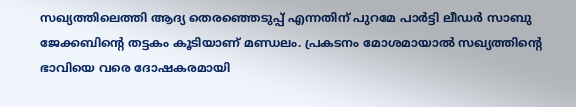സഖ്യത്തിലെത്തി ആദ്യ തെരഞ്ഞെടുപ്പ് എന്നതിന് പുറമേ പാർട്ടി ലീഡർ സാബു ജേക്കബിന്റെ തട്ടകം കൂടിയാണ് മണ്ഡലം. പ്രകടനം മോശമായാൽ സഖ്യത്തിന്റെ ഭാവിയെ വരെ ദോഷകരമായി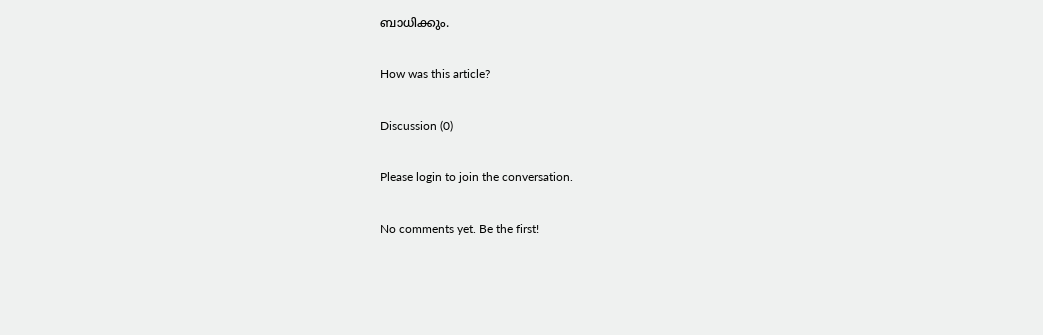ബാധിക്കും.

How was this article?

Discussion (0)

Please login to join the conversation.

No comments yet. Be the first!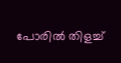പോരിൽ തിളച്ച്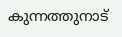കുന്നത്തുനാട്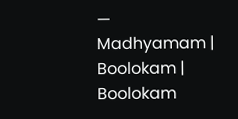— Madhyamam | Boolokam | Boolokam